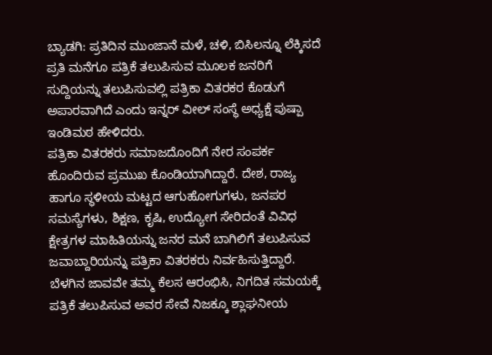ಬ್ಯಾಡಗಿ: ಪ್ರತಿದಿನ ಮುಂಜಾನೆ ಮಳೆ, ಚಳಿ, ಬಿಸಿಲನ್ನೂ ಲೆಕ್ಕಿಸದೆ ಪ್ರತಿ ಮನೆಗೂ ಪತ್ರಿಕೆ ತಲುಪಿಸುವ ಮೂಲಕ ಜನರಿಗೆ ಸುದ್ದಿಯನ್ನು ತಲುಪಿಸುವಲ್ಲಿ ಪತ್ರಿಕಾ ವಿತರಕರ ಕೊಡುಗೆ ಅಪಾರವಾಗಿದೆ ಎಂದು ಇನ್ನರ್ ವೀಲ್ ಸಂಸ್ಥೆ ಅಧ್ಯಕ್ಷೆ ಪುಷ್ಪಾ ಇಂಡಿಮಠ ಹೇಳಿದರು.
ಪತ್ರಿಕಾ ವಿತರಕರು ಸಮಾಜದೊಂದಿಗೆ ನೇರ ಸಂಪರ್ಕ ಹೊಂದಿರುವ ಪ್ರಮುಖ ಕೊಂಡಿಯಾಗಿದ್ದಾರೆ. ದೇಶ, ರಾಜ್ಯ ಹಾಗೂ ಸ್ಥಳೀಯ ಮಟ್ಟದ ಆಗುಹೋಗುಗಳು, ಜನಪರ ಸಮಸ್ಯೆಗಳು, ಶಿಕ್ಷಣ, ಕೃಷಿ, ಉದ್ಯೋಗ ಸೇರಿದಂತೆ ವಿವಿಧ ಕ್ಷೇತ್ರಗಳ ಮಾಹಿತಿಯನ್ನು ಜನರ ಮನೆ ಬಾಗಿಲಿಗೆ ತಲುಪಿಸುವ ಜವಾಬ್ದಾರಿಯನ್ನು ಪತ್ರಿಕಾ ವಿತರಕರು ನಿರ್ವಹಿಸುತ್ತಿದ್ದಾರೆ. ಬೆಳಗಿನ ಜಾವವೇ ತಮ್ಮ ಕೆಲಸ ಆರಂಭಿಸಿ, ನಿಗದಿತ ಸಮಯಕ್ಕೆ ಪತ್ರಿಕೆ ತಲುಪಿಸುವ ಅವರ ಸೇವೆ ನಿಜಕ್ಕೂ ಶ್ಲಾಘನೀಯ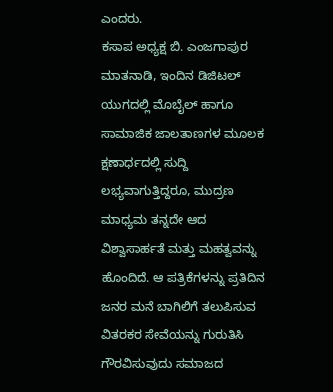ಎಂದರು.
ಕಸಾಪ ಅಧ್ಯಕ್ಷ ಬಿ. ಎಂಜಗಾಪುರ ಮಾತನಾಡಿ, ಇಂದಿನ ಡಿಜಿಟಲ್ ಯುಗದಲ್ಲಿ ಮೊಬೈಲ್ ಹಾಗೂ ಸಾಮಾಜಿಕ ಜಾಲತಾಣಗಳ ಮೂಲಕ ಕ್ಷಣಾರ್ಧದಲ್ಲಿ ಸುದ್ದಿ ಲಭ್ಯವಾಗುತ್ತಿದ್ದರೂ, ಮುದ್ರಣ ಮಾಧ್ಯಮ ತನ್ನದೇ ಆದ ವಿಶ್ವಾಸಾರ್ಹತೆ ಮತ್ತು ಮಹತ್ವವನ್ನು ಹೊಂದಿದೆ. ಆ ಪತ್ರಿಕೆಗಳನ್ನು ಪ್ರತಿದಿನ ಜನರ ಮನೆ ಬಾಗಿಲಿಗೆ ತಲುಪಿಸುವ ವಿತರಕರ ಸೇವೆಯನ್ನು ಗುರುತಿಸಿ ಗೌರವಿಸುವುದು ಸಮಾಜದ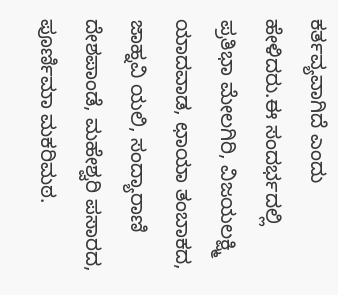ಕರ್ತವ್ಯವಾಗಿದೆ ಎಂದು ಹೇಳಿದರು.ಈ ಸಂದರ್ಭದಲ್ಲಿ ಪ್ರತಿಭಾ ಮೇಲಗಿರಿ, ವಿಜಯಲಕ್ಷ್ಮಿ ಯಾದವಾಡ, ಛಾಯಾ ತಂಬಾಕದ, ಜಾಹ್ನವಿ ಯಲಿ, ಸಂದ್ಯಾರಾಣಿ ದೇಶಪಾಂಡೆ, ಮಹೇಶ್ವರಿ ಪಸಾರದ, ಪೂರ್ಣಿಮಾ ಮಕರಿಮಠ.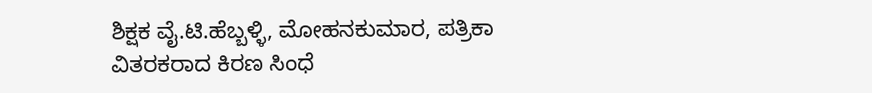ಶಿಕ್ಷಕ ವೈ.ಟಿ.ಹೆಬ್ಬಳ್ಳಿ, ಮೋಹನಕುಮಾರ, ಪತ್ರಿಕಾ ವಿತರಕರಾದ ಕಿರಣ ಸಿಂಧೆ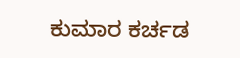ಕುಮಾರ ಕರ್ಚಡ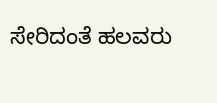ಸೇರಿದಂತೆ ಹಲವರು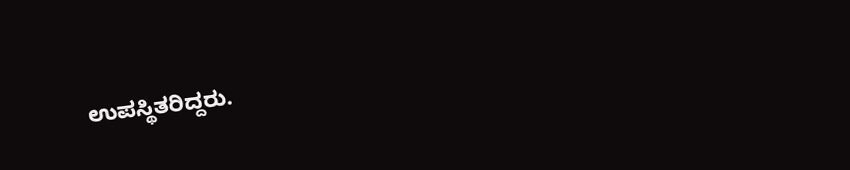ಉಪಸ್ಥಿತರಿದ್ದರು.